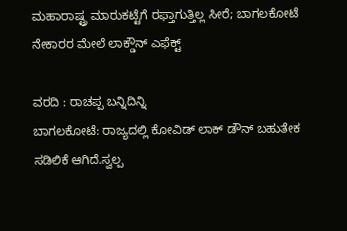ಮಹಾರಾಷ್ಟ್ರ ಮಾರುಕಟ್ಟೆಗೆ ರಫ್ತಾಗುತ್ತಿಲ್ಲ ಸೀರೆ; ಬಾಗಲಕೋಟೆ ನೇಕಾರರ ಮೇಲೆ ಲಾಕ್ಡೌನ್ ಎಫೆಕ್ಟ್

ವರದಿ : ರಾಚಪ್ಪ ಬನ್ನಿದಿನ್ನಿ
ಬಾಗಲಕೋಟೆ: ರಾಜ್ಯದಲ್ಲಿ ಕೋವಿಡ್ ಲಾಕ್ ಡೌನ್ ಬಹುತೇಕ ಸಡಿಲಿಕೆ ಆಗಿದೆ.ಸ್ವಲ್ಪ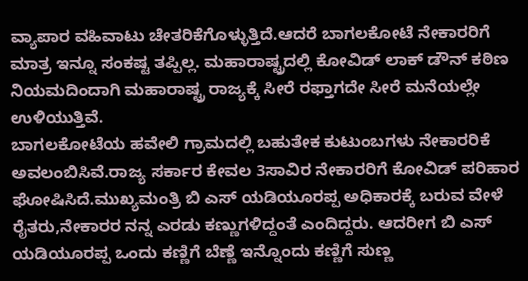ವ್ಯಾಪಾರ ವಹಿವಾಟು ಚೇತರಿಕೆಗೊಳ್ಳುತ್ತಿದೆ.ಆದರೆ ಬಾಗಲಕೋಟೆ ನೇಕಾರರಿಗೆ ಮಾತ್ರ ಇನ್ನೂ ಸಂಕಷ್ಟ ತಪ್ಪಿಲ್ಲ. ಮಹಾರಾಷ್ಟ್ರದಲ್ಲಿ ಕೋವಿಡ್ ಲಾಕ್ ಡೌನ್ ಕಠಿಣ ನಿಯಮದಿಂದಾಗಿ ಮಹಾರಾಷ್ಟ್ರ ರಾಜ್ಯಕ್ಕೆ ಸೀರೆ ರಫ್ತಾಗದೇ ಸೀರೆ ಮನೆಯಲ್ಲೇ ಉಳಿಯುತ್ತಿವೆ.
ಬಾಗಲಕೋಟೆಯ ಹವೇಲಿ ಗ್ರಾಮದಲ್ಲಿ ಬಹುತೇಕ ಕುಟುಂಬಗಳು ನೇಕಾರರಿಕೆ ಅವಲಂಬಿಸಿವೆ.ರಾಜ್ಯ ಸರ್ಕಾರ ಕೇವಲ 3ಸಾವಿರ ನೇಕಾರರಿಗೆ ಕೋವಿಡ್ ಪರಿಹಾರ ಘೋಷಿಸಿದೆ.ಮುಖ್ಯಮಂತ್ರಿ ಬಿ ಎಸ್ ಯಡಿಯೂರಪ್ಪ ಅಧಿಕಾರಕ್ಕೆ ಬರುವ ವೇಳೆ ರೈತರು,ನೇಕಾರರ ನನ್ನ ಎರಡು ಕಣ್ಣುಗಳಿದ್ದಂತೆ ಎಂದಿದ್ದರು. ಆದರೀಗ ಬಿ ಎಸ್ ಯಡಿಯೂರಪ್ಪ ಒಂದು ಕಣ್ಣಿಗೆ ಬೆಣ್ಣೆ ಇನ್ನೊಂದು ಕಣ್ಣಿಗೆ ಸುಣ್ಣ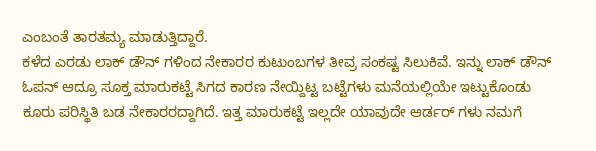ಎಂಬಂತೆ ತಾರತಮ್ಯ ಮಾಡುತ್ತಿದ್ದಾರೆ.
ಕಳೆದ ಎರಡು ಲಾಕ್ ಡೌನ್ ಗಳಿಂದ ನೇಕಾರರ ಕುಟುಂಬಗಳ ತೀವ್ರ ಸಂಕಷ್ಟ ಸಿಲುಕಿವೆ. ಇನ್ನು ಲಾಕ್ ಡೌನ್ ಓಪನ್ ಆದ್ರೂ ಸೂಕ್ತ ಮಾರುಕಟ್ಟೆ ಸಿಗದ ಕಾರಣ ನೇಯ್ದಿಟ್ಟ ಬಟ್ಟೆಗಳು ಮನೆಯಲ್ಲಿಯೇ ಇಟ್ಟುಕೊಂಡು ಕೂರು ಪರಿಸ್ಥಿತಿ ಬಡ ನೇಕಾರರದ್ದಾಗಿದೆ. ಇತ್ತ ಮಾರುಕಟ್ಟೆ ಇಲ್ಲದೇ ಯಾವುದೇ ಆರ್ಡರ್ ಗಳು ನಮಗೆ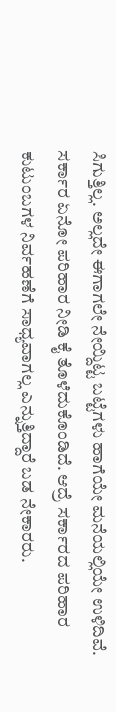ಸಿಗುತ್ತಿಲ್ಲ. ಅಲ್ಲದೇ ಈಗಾಗಲೇ ನೇಯ್ದಿಟ್ಟ ಬಟ್ಟೆಗಳು ಹಾಗೆಯೇ ಮನೆಯಲ್ಲಿಯೇ ಉಳಿದಿವೆ. ಸರ್ಕಾರ ಏನೋ ಪರಿಹಾರ ನೀಡಿ ಕೈ ತೊಳೆದುಕೊಂಡಿದೆ. ಆದ್ರೆ ಸರ್ಕಾರದ ಪರಿಹಾರ ಕುಟುಂಬಗಳ ನಿರ್ವಹಣೆಗೆ ಸಾಧ್ಯವಾಗಲ್ಲ ಎನ್ನುತ್ತಿದ್ದಾರೆ ಬಡ ನೇಕಾರರು.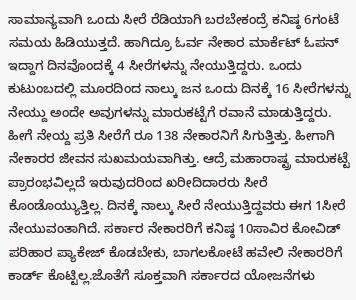ಸಾಮಾನ್ಯವಾಗಿ ಒಂದು ಸೀರೆ ರೆಡಿಯಾಗಿ ಬರಬೇಕಂದ್ರೆ ಕನಿಷ್ಠ 6ಗಂಟೆ ಸಮಯ ಹಿಡಿಯುತ್ತದೆ. ಹಾಗಿದ್ರೂ ಓರ್ವ ನೇಕಾರ ಮಾರ್ಕೆಟ್ ಓಪನ್ ಇದ್ದಾಗ ದಿನವೊಂದಕ್ಕೆ 4 ಸೀರೆಗಳನ್ನು ನೇಯುತ್ತಿದ್ದರು. ಒಂದು ಕುಟುಂಬದಲ್ಲಿ ಮೂರದಿಂದ ನಾಲ್ಕು ಜನ ಒಂದು ದಿನಕ್ಕೆ 16 ಸೀರೆಗಳನ್ನು ನೇಯ್ದು ಅಂದೇ ಅವುಗಳನ್ನು ಮಾರುಕಟ್ಟೆಗೆ ರವಾನೆ ಮಾಡುತ್ತಿದ್ದರು. ಹೀಗೆ ನೇಯ್ದ ಪ್ರತಿ ಸೀರೆಗೆ ರೂ 138 ನೇಕಾರನಿಗೆ ಸಿಗುತ್ತಿತ್ತು. ಹೀಗಾಗಿ ನೇಕಾರರ ಜೀವನ ಸುಖಮಯವಾಗಿತ್ತು. ಆದ್ರೆ ಮಹಾರಾಷ್ಟ್ರ ಮಾರುಕಟ್ಟೆ ಪ್ರಾರಂಭವಿಲ್ಲದೆ ಇರುವುದರಿಂದ ಖರೀದಿದಾರರು ಸೀರೆ ಕೊಂಡೊಯ್ಯುತ್ತಿಲ್ಲ. ದಿನಕ್ಕೆ ನಾಲ್ಕು ಸೀರೆ ನೇಯುತ್ತಿದ್ದವರು ಈಗ 1ಸೀರೆ ನೇಯುವಂತಾಗಿದೆ. ಸರ್ಕಾರ ನೇಕಾರರಿಗೆ ಕನಿಷ್ಠ 10ಸಾವಿರ ಕೋವಿಡ್ ಪರಿಹಾರ ಪ್ಯಾಕೇಜ್ ಕೊಡಬೇಕು, ಬಾಗಲಕೋಟೆ ಹವೇಲಿ ನೇಕಾರರಿಗೆ ಕಾರ್ಡ್ ಕೊಟ್ಟಿಲ್ಲ.ಜೊತೆಗೆ ಸೂಕ್ತವಾಗಿ ಸರ್ಕಾರದ ಯೋಜನೆಗಳು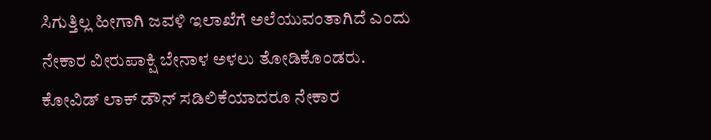ಸಿಗುತ್ತಿಲ್ಲ ಹೀಗಾಗಿ ಜವಳಿ ಇಲಾಖೆಗೆ ಅಲೆಯುವಂತಾಗಿದೆ ಎಂದು ನೇಕಾರ ವೀರುಪಾಕ್ಷಿ ಬೇನಾಳ ಅಳಲು ತೋಡಿಕೊಂಡರು.
ಕೋವಿಡ್ ಲಾಕ್ ಡೌನ್ ಸಡಿಲಿಕೆಯಾದರೂ ನೇಕಾರ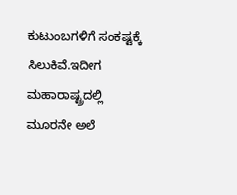ಕುಟುಂಬಗಳಿಗೆ ಸಂಕಷ್ಟಕ್ಕೆ ಸಿಲುಕಿವೆ.ಇದೀಗ ಮಹಾರಾಷ್ಟ್ರದಲ್ಲಿ ಮೂರನೇ ಅಲೆ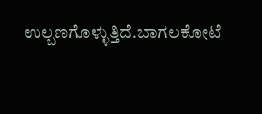ಉಲ್ಬಣಗೊಳ್ಳುತ್ತಿದೆ.ಬಾಗಲಕೋಟೆ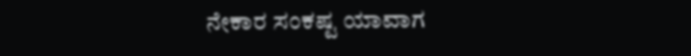ನೇಕಾರ ಸಂಕಷ್ಟ ಯಾವಾಗ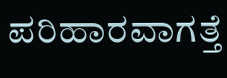ಪರಿಹಾರವಾಗತ್ತೆ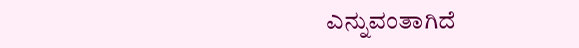ಎನ್ನುವಂತಾಗಿದೆ